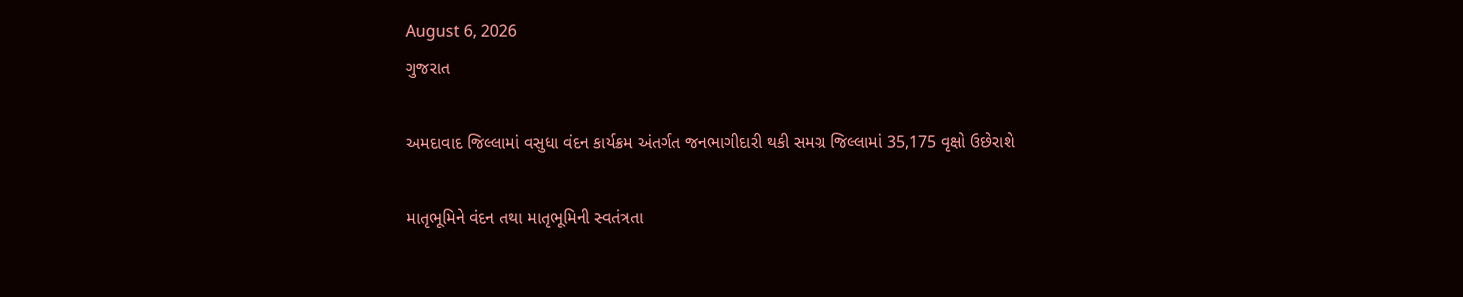August 6, 2026
ગુજરાત

અમદાવાદ જિલ્લામાં વસુધા વંદન કાર્યક્રમ અંતર્ગત જનભાગીદારી થકી સમગ્ર જિલ્લામાં 35,175 વૃક્ષો ઉછેરાશે

માતૃભૂમિને વંદન તથા માતૃભૂમિની સ્વતંત્રતા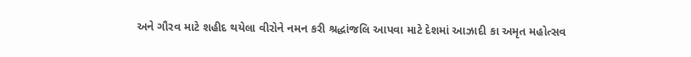અને ગૌરવ માટે શહીદ થયેલા વીરોને નમન કરી શ્રદ્ધાંજલિ આપવા માટે દેશમાં આઝાદી કા અમૃત મહોત્સવ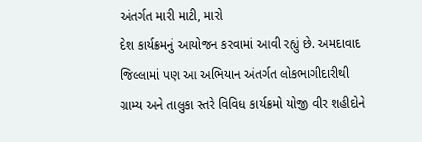અંતર્ગત મારી માટી, મારો
દેશ કાર્યક્રમનું આયોજન કરવામાં આવી રહ્યું છે. અમદાવાદ જિલ્લામાં પણ આ અભિયાન અંતર્ગત લોકભાગીદારીથી ગ્રામ્ય અને તાલુકા સ્તરે વિવિધ કાર્યક્રમો યોજી વીર શહીદોને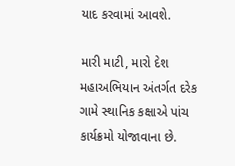યાદ કરવામાં આવશે.

મારી માટી, મારો દેશ મહાઅભિયાન અંતર્ગત દરેક ગામે સ્થાનિક કક્ષાએ પાંચ કાર્યક્રમો યોજાવાના છે.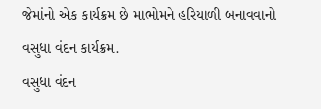જેમાંનો એક કાર્યક્રમ છે માભોમને હરિયાળી બનાવવાનો વસુધા વંદન કાર્યક્રમ.
વસુધા વંદન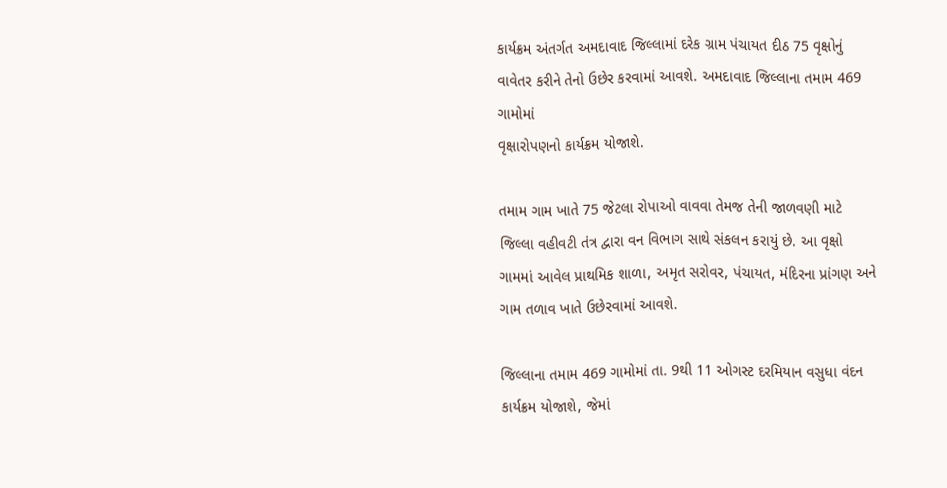કાર્યક્રમ અંતર્ગત અમદાવાદ જિલ્લામાં દરેક ગ્રામ પંચાયત દીઠ 75 વૃક્ષોનું વાવેતર કરીને તેનો ઉછેર કરવામાં આવશે. અમદાવાદ જિલ્લાના તમામ 469 ગામોમાં
વૃક્ષારોપણનો કાર્યક્રમ યોજાશે.

તમામ ગામ ખાતે 75 જેટલા રોપાઓ વાવવા તેમજ તેની જાળવણી માટે જિલ્લા વહીવટી તંત્ર દ્વારા વન વિભાગ સાથે સંકલન કરાયું છે. આ વૃક્ષો ગામમાં આવેલ પ્રાથમિક શાળા, અમૃત સરોવર, પંચાયત, મંદિરના પ્રાંગણ અને ગામ તળાવ ખાતે ઉછેરવામાં આવશે.

જિલ્લાના તમામ 469 ગામોમાં તા. 9થી 11 ઓગસ્ટ દરમિયાન વસુધા વંદન કાર્યક્રમ યોજાશે, જેમાં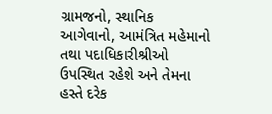ગ્રામજનો, સ્થાનિક આગેવાનો, આમંત્રિત મહેમાનો તથા પદાધિકારીશ્રીઓ ઉપસ્થિત રહેશે અને તેમના હસ્તે દરેક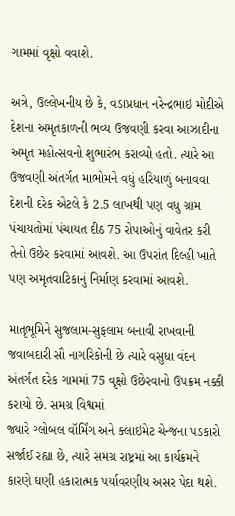ગામમાં વૃક્ષો વવાશે.

અત્રે, ઉલ્લેખનીય છે કે, વડાપ્રધાન નરેન્દ્રભાઇ મોદીએ દેશના અમૃતકાળની ભવ્ય ઉજવણી કરવા આઝાદીના અમૃત મહોત્સવનો શુભારંભ કરાવ્યો હતો. ત્યારે આ ઉજવણી અંતર્ગત માભોમને વધું હરિયાળું બનાવવા દેશની દરેક એટલે કે 2.5 લાખથી પણ વધુ ગ્રામ પંચાયતોમાં પંચાયત દીઠ 75 રોપાઓનું વાવેતર કરી તેનો ઉછેર કરવામાં આવશે. આ ઉપરાંત દિલ્હી ખાતે પણ અમૃતવાટિકાનું નિર્માણ કરવામાં આવશે.

માતૃભૂમિને સુજલામ-સુફલામ બનાવી રાખવાની જવાબદારી સૌ નાગરિકોની છે ત્યારે વસુધા વંદન અંતર્ગત દરેક ગામમાં 75 વૃક્ષો ઉછેરવાનો ઉપક્રમ નક્કી કરાયો છે. સમગ્ર વિશ્વમાં
જ્યારે ગ્લોબલ વૉર્મિંગ અને ક્લાઇમેટ ચેન્જના પડકારો સર્જાઈ રહ્યા છે, ત્યારે સમગ્ર રાષ્ટ્રમાં આ કાર્યક્રમને કારણે ઘણી હકારાત્મક પર્યાવરણીય અસર પેદા થશે.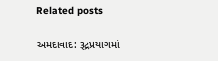Related posts

અમદાવાદ: રૂદ્રપ્રયાગમાં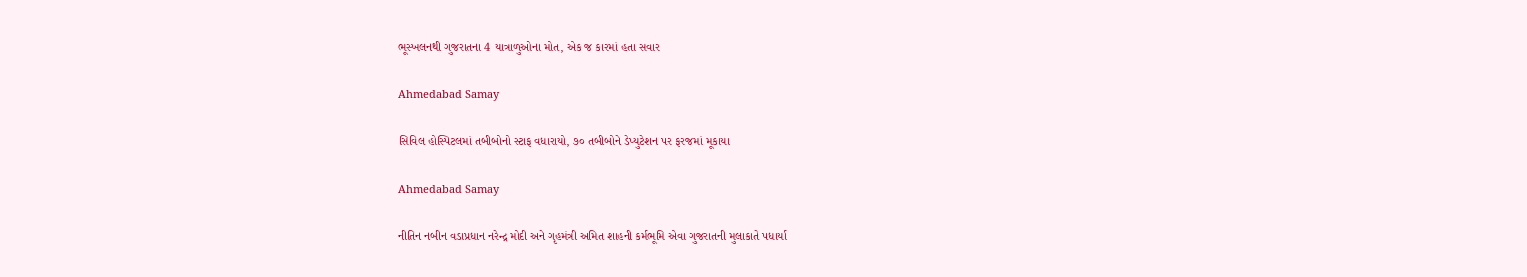ભૂસ્ખલનથી ગુજરાતના 4 યાત્રાળુઓના મોત, એક જ કારમાં હતા સવાર

Ahmedabad Samay

સિવિલ હોસ્પિટલમાં તબીબોનો સ્ટાફ વધારાયો, ૭૦ તબીબોને ડેપ્યુટેશન પર ફરજમાં મૂકાયા

Ahmedabad Samay

નીતિન નબીન વડાપ્રધાન નરેન્દ્ર મોદી અને ગૃહમંત્રી અમિત શાહની કર્મભૂમિ એવા ગુજરાતની મુલાકાતે પધાર્યા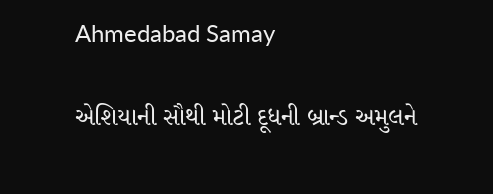Ahmedabad Samay

એશિયાની સૌથી મોટી દૂધની બ્રાન્ડ અમુલને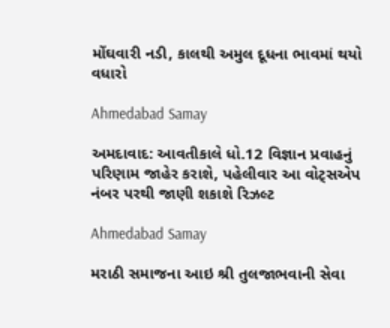મોંઘવારી નડી, કાલથી અમુલ દૂધના ભાવમાં થયો વધારો

Ahmedabad Samay

અમદાવાદ: આવતીકાલે ધો.12 વિજ્ઞાન પ્રવાહનું પરિણામ જાહેર કરાશે, પહેલીવાર આ વોટ્સએપ નંબર પરથી જાણી શકાશે રિઝલ્ટ

Ahmedabad Samay

મરાઠી સમાજના આઇ શ્રી તુલજાભવાની સેવા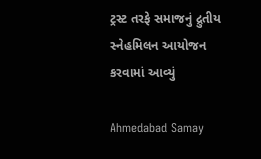ટ્રસ્ટ તરફે સમાજનું દ્રુતીય સ્નેહમિલન આયોજન કરવામાં આવ્યું

Ahmedabad Samay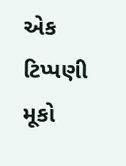એક ટિપ્પણી મૂકો